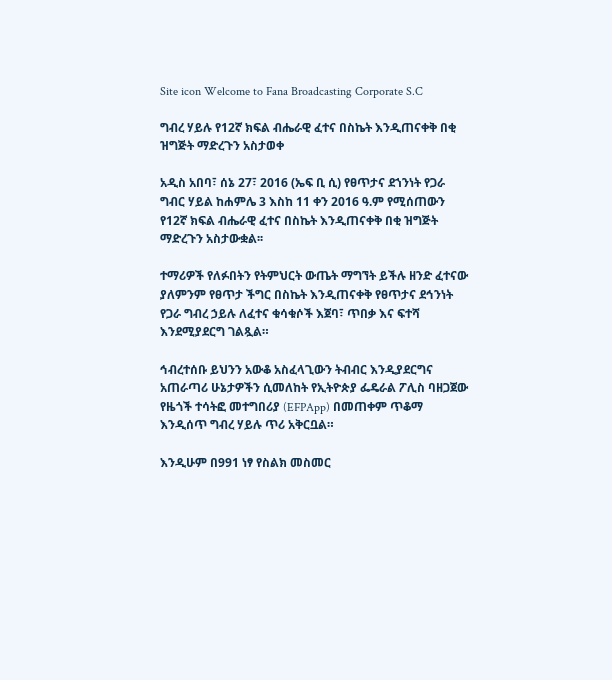Site icon Welcome to Fana Broadcasting Corporate S.C

ግብረ ሃይሉ የ12ኛ ክፍል ብሔራዊ ፈተና በስኬት እንዲጠናቀቅ በቂ ዝግጅት ማድረጉን አስታወቀ

አዲስ አበባ፣ ሰኔ 27፣ 2016 (ኤፍ ቢ ሲ) የፀጥታና ደኀንነት የጋራ ግብር ሃይል ከሐምሌ 3 እስከ 11 ቀን 2016 ዓ.ም የሚሰጠውን የ12ኛ ክፍል ብሔራዊ ፈተና በስኬት እንዲጠናቀቅ በቂ ዝግጅት ማድረጉን አስታውቋል፡፡

ተማሪዎች የለፉበትን የትምህርት ውጤት ማግኘት ይችሉ ዘንድ ፈተናው ያለምንም የፀጥታ ችግር በስኬት እንዲጠናቀቅ የፀጥታና ደኅንነት የጋራ ግብረ ኃይሉ ለፈተና ቁሳቁሶች እጀባ፣ ጥበቃ እና ፍተሻ እንደሚያደርግ ገልጿል።

ኅብረተሰቡ ይህንን አውቆ አስፈላጊውን ትብብር እንዲያደርግና አጠራጣሪ ሁኔታዎችን ሲመለከት የኢትዮጵያ ፌዴራል ፖሊስ ባዘጋጀው የዜጎች ተሳትፎ መተግበሪያ (EFPApp) በመጠቀም ጥቆማ እንዲሰጥ ግብረ ሃይሉ ጥሪ አቅርቧል።

እንዲሁም በ991 ነፃ የስልክ መስመር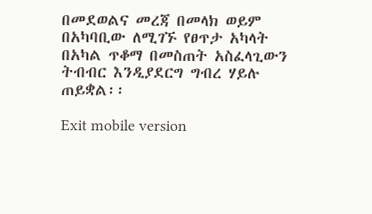በመደወልና መረጃ በመላክ ወይም በአካባቢው ለሚገኙ የፀጥታ አካላት በአካል ጥቆማ በመስጠት አስፈላጊውን ትብብር እንዲያደርግ ግብረ ሃይሉ ጠይቋል፡፡

Exit mobile version